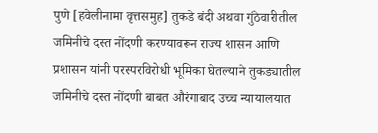पुणे [हवेलीनामा वृत्तसमुह] तुकडे बंदी अथवा गुंठेवारीतील जमिनीचे दस्त नोंदणी करण्यावरून राज्य शासन आणि प्रशासन यांनी परस्परविरोधी भूमिका घेतल्याने तुकड्यातील जमिनीचे दस्त नोंदणी बाबत औरंगाबाद उच्च न्यायालयात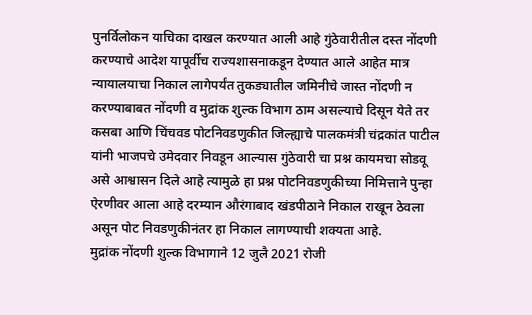पुनर्विलोकन याचिका दाखल करण्यात आली आहे गुंठेवारीतील दस्त नोंदणी करण्याचे आदेश यापूर्वीच राज्यशासनाकडून देण्यात आले आहेत मात्र न्यायालयाचा निकाल लागेपर्यंत तुकड्यातील जमिनीचे जास्त नोंदणी न करण्याबाबत नोंदणी व मुद्रांक शुल्क विभाग ठाम असल्याचे दिसून येते तर कसबा आणि चिंचवड पोटनिवडणुकीत जिल्ह्याचे पालकमंत्री चंद्रकांत पाटील यांनी भाजपचे उमेदवार निवडून आल्यास गुंठेवारी चा प्रश्न कायमचा सोडवू असे आश्वासन दिले आहे त्यामुळे हा प्रश्न पोटनिवडणुकीच्या निमित्ताने पुन्हा ऐरणीवर आला आहे दरम्यान औरंगाबाद खंडपीठाने निकाल राखून ठेवला असून पोट निवडणुकीनंतर हा निकाल लागण्याची शक्यता आहे.
मुद्रांक नोंदणी शुल्क विभागाने 12 जुलै 2021 रोजी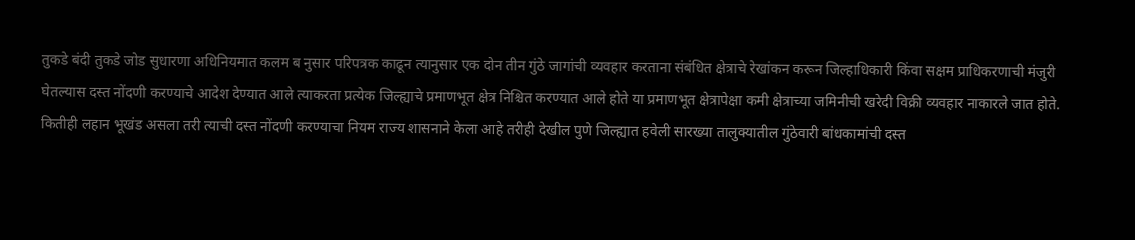तुकडे बंदी तुकडे जोड सुधारणा अधिनियमात कलम ब नुसार परिपत्रक काढून त्यानुसार एक दोन तीन गुंठे जागांची व्यवहार करताना संबंधित क्षेत्राचे रेखांकन करून जिल्हाधिकारी किंवा सक्षम प्राधिकरणाची मंजुरी घेतल्यास दस्त नोंदणी करण्याचे आदेश देण्यात आले त्याकरता प्रत्येक जिल्ह्याचे प्रमाणभूत क्षेत्र निश्चित करण्यात आले होते या प्रमाणभूत क्षेत्रापेक्षा कमी क्षेत्राच्या जमिनीची खरेदी विक्री व्यवहार नाकारले जात होते.
कितीही लहान भूखंड असला तरी त्याची दस्त नोंदणी करण्याचा नियम राज्य शासनाने केला आहे तरीही देखील पुणे जिल्ह्यात हवेली सारख्या तालुक्यातील गुंठेवारी बांधकामांची दस्त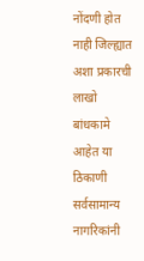नोंदणी होत नाही जिल्ह्यात अशा प्रकारची लाखो बांधकामे आहेत या ठिकाणी सर्वसामान्य नागरिकांनी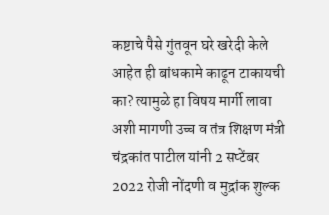कष्टाचे पैसे गुंतवून घरे खरेदी केले आहेत ही बांधकामे काढून टाकायची का? त्यामुळे हा विषय मार्गी लावा अशी मागणी उच्च व तंत्र शिक्षण मंत्री चंद्रकांत पाटील यांनी 2 सप्टेंबर 2022 रोजी नोंदणी व मुद्रांक शुल्क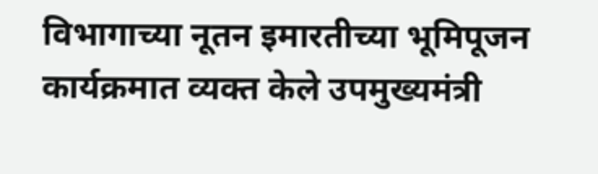विभागाच्या नूतन इमारतीच्या भूमिपूजन कार्यक्रमात व्यक्त केले उपमुख्यमंत्री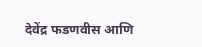देवेंद्र फडणवीस आणि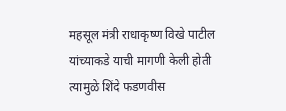महसूल मंत्री राधाकृष्ण विखे पाटील यांच्याकडे याची मागणी केली होती त्यामुळे शिंदे फडणवीस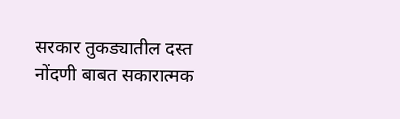सरकार तुकड्यातील दस्त नोंदणी बाबत सकारात्मक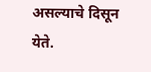असल्याचे दिसून येते.